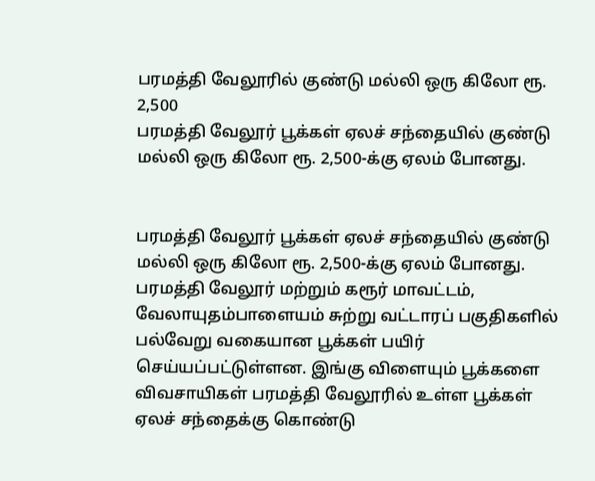பரமத்தி வேலூரில் குண்டு மல்லி ஒரு கிலோ ரூ. 2,500
பரமத்தி வேலூர் பூக்கள் ஏலச் சந்தையில் குண்டு மல்லி ஒரு கிலோ ரூ. 2,500-க்கு ஏலம் போனது.


பரமத்தி வேலூர் பூக்கள் ஏலச் சந்தையில் குண்டு மல்லி ஒரு கிலோ ரூ. 2,500-க்கு ஏலம் போனது.
பரமத்தி வேலூர் மற்றும் கரூர் மாவட்டம், வேலாயுதம்பாளையம் சுற்று வட்டாரப் பகுதிகளில் பல்வேறு வகையான பூக்கள் பயிர் செய்யப்பட்டுள்ளன. இங்கு விளையும் பூக்களை விவசாயிகள் பரமத்தி வேலூரில் உள்ள பூக்கள் ஏலச் சந்தைக்கு கொண்டு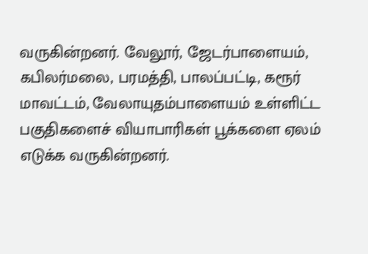வருகின்றனர். வேலூர், ஜேடர்பாளையம், கபிலர்மலை, பரமத்தி, பாலப்பட்டி, கரூர் மாவட்டம், வேலாயுதம்பாளையம் உள்ளிட்ட பகுதிகளைச் வியாபாரிகள் பூக்களை ஏலம் எடுக்க வருகின்றனர்.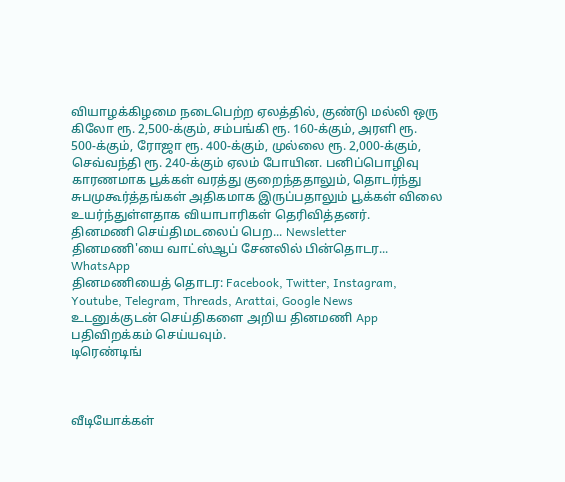வியாழக்கிழமை நடைபெற்ற ஏலத்தில், குண்டு மல்லி ஒரு கிலோ ரூ. 2,500-க்கும், சம்பங்கி ரூ. 160-க்கும், அரளி ரூ. 500-க்கும், ரோஜா ரூ. 400-க்கும், முல்லை ரூ. 2,000-க்கும், செவ்வந்தி ரூ. 240-க்கும் ஏலம் போயின. பனிப்பொழிவு காரணமாக பூக்கள் வரத்து குறைந்ததாலும், தொடர்ந்து சுபமுகூர்த்தங்கள் அதிகமாக இருப்பதாலும் பூக்கள் விலை உயர்ந்துள்ளதாக வியாபாரிகள் தெரிவித்தனர்.
தினமணி செய்திமடலைப் பெற... Newsletter
தினமணி'யை வாட்ஸ்ஆப் சேனலில் பின்தொடர... WhatsApp
தினமணியைத் தொடர: Facebook, Twitter, Instagram, Youtube, Telegram, Threads, Arattai, Google News
உடனுக்குடன் செய்திகளை அறிய தினமணி App பதிவிறக்கம் செய்யவும்.
டிரெண்டிங்



வீடியோக்கள்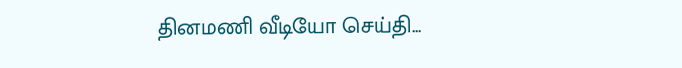தினமணி வீடியோ செய்தி...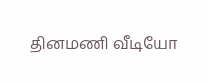தினமணி வீடியோ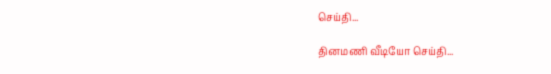செய்தி...

தினமணி வீடியோ செய்தி...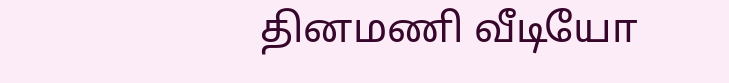தினமணி வீடியோ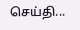செய்தி...